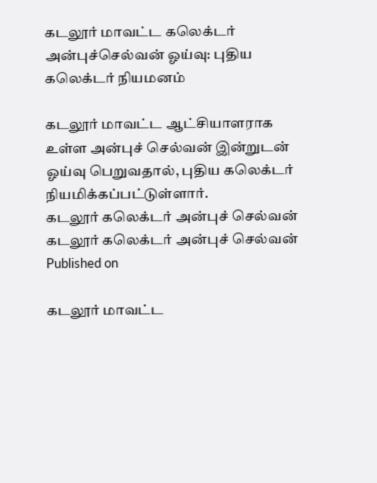கடலூர் மாவட்ட கலெக்டர் அன்புச்செல்வன் ஓய்வு: புதிய கலெக்டர் நியமனம்

கடலூர் மாவட்ட ஆட்சியாளராக உள்ள அன்புச் செல்வன் இன்றுடன் ஓய்வு பெறுவதால், புதிய கலெக்டர் நியமிக்கப்பட்டுள்ளார்.
கடலூர் கலெக்டர் அன்புச் செல்வன்
கடலூர் கலெக்டர் அன்புச் செல்வன்
Published on

கடலூர் மாவட்ட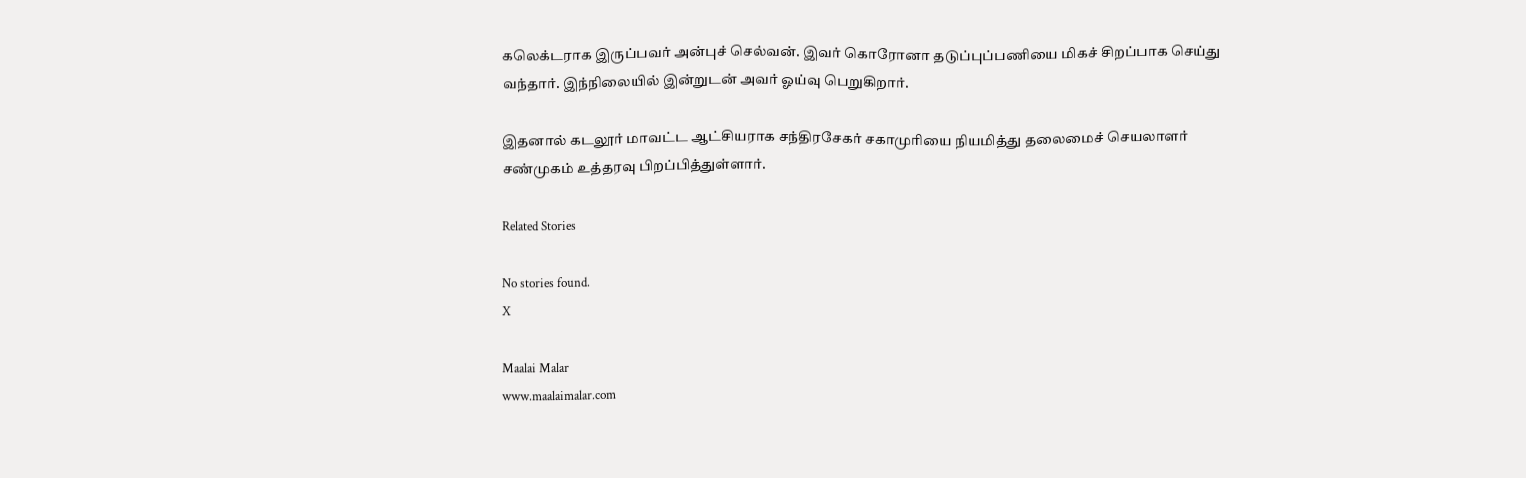கலெக்டராக இருப்பவர் அன்புச் செல்வன். இவர் கொரோனா தடுப்புப்பணியை மிகச் சிறப்பாக செய்து வந்தார். இந்நிலையில் இன்றுடன் அவர் ஓய்வு பெறுகிறார்.

இதனால் கடலூர் மாவட்ட ஆட்சியராக சந்திரசேகர் சகாமுரியை நியமித்து தலைமைச் செயலாளர் சண்முகம் உத்தரவு பிறப்பித்துள்ளார்.

Related Stories

No stories found.
X

Maalai Malar
www.maalaimalar.com